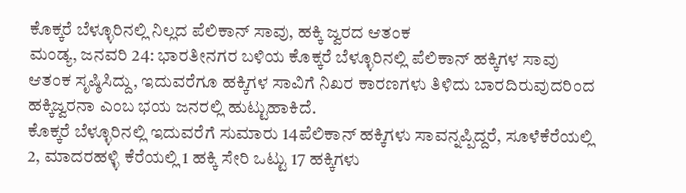ಕೊಕ್ಕರೆ ಬೆಳ್ಳೂರಿನಲ್ಲಿ ನಿಲ್ಲದ ಪೆಲಿಕಾನ್ ಸಾವು, ಹಕ್ಕಿ ಜ್ವರದ ಆತಂಕ
ಮಂಡ್ಯ, ಜನವರಿ 24: ಭಾರತೀನಗರ ಬಳಿಯ ಕೊಕ್ಕರೆ ಬೆಳ್ಳೂರಿನಲ್ಲಿ ಪೆಲಿಕಾನ್ ಹಕ್ಕಿಗಳ ಸಾವು ಆತಂಕ ಸೃಷ್ಠಿಸಿದ್ದು, ಇದುವರೆಗೂ ಹಕ್ಕಿಗಳ ಸಾವಿಗೆ ನಿಖರ ಕಾರಣಗಳು ತಿಳಿದು ಬಾರದಿರುವುದರಿಂದ ಹಕ್ಕಿಜ್ವರನಾ ಎಂಬ ಭಯ ಜನರಲ್ಲಿ ಹುಟ್ಟುಹಾಕಿದೆ.
ಕೊಕ್ಕರೆ ಬೆಳ್ಳೂರಿನಲ್ಲಿ ಇದುವರೆಗೆ ಸುಮಾರು 14ಪೆಲಿಕಾನ್ ಹಕ್ಕಿಗಳು ಸಾವನ್ನಪ್ಪಿದ್ದರೆ, ಸೂಳೆಕೆರೆಯಲ್ಲಿ 2, ಮಾದರಹಳ್ಳಿ ಕೆರೆಯಲ್ಲಿ 1 ಹಕ್ಕಿ ಸೇರಿ ಒಟ್ಟು 17 ಹಕ್ಕಿಗಳು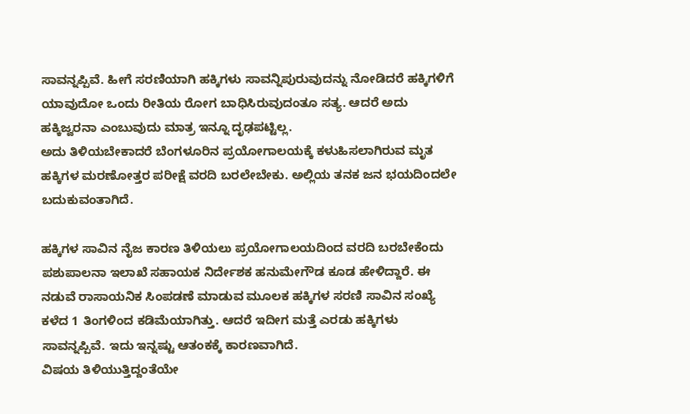ಸಾವನ್ನಪ್ಪಿವೆ. ಹೀಗೆ ಸರಣಿಯಾಗಿ ಹಕ್ಕಿಗಳು ಸಾವನ್ನಿಪುರುವುದನ್ನು ನೋಡಿದರೆ ಹಕ್ಕಿಗಳಿಗೆ ಯಾವುದೋ ಒಂದು ರೀತಿಯ ರೋಗ ಬಾಧಿಸಿರುವುದಂತೂ ಸತ್ಯ. ಆದರೆ ಅದು ಹಕ್ಕಿಜ್ವರನಾ ಎಂಬುವುದು ಮಾತ್ರ ಇನ್ನೂ ದೃಢಪಟ್ಟಿಲ್ಲ.
ಅದು ತಿಳಿಯಬೇಕಾದರೆ ಬೆಂಗಳೂರಿನ ಪ್ರಯೋಗಾಲಯಕ್ಕೆ ಕಳುಹಿಸಲಾಗಿರುವ ಮೃತ ಹಕ್ಕಿಗಳ ಮರಣೋತ್ತರ ಪರೀಕ್ಷೆ ವರದಿ ಬರಲೇಬೇಕು. ಅಲ್ಲಿಯ ತನಕ ಜನ ಭಯದಿಂದಲೇ ಬದುಕುವಂತಾಗಿದೆ.

ಹಕ್ಕಿಗಳ ಸಾವಿನ ನೈಜ ಕಾರಣ ತಿಳಿಯಲು ಪ್ರಯೋಗಾಲಯದಿಂದ ವರದಿ ಬರಬೇಕೆಂದು ಪಶುಪಾಲನಾ ಇಲಾಖೆ ಸಹಾಯಕ ನಿರ್ದೇಶಕ ಹನುಮೇಗೌಡ ಕೂಡ ಹೇಳಿದ್ದಾರೆ. ಈ ನಡುವೆ ರಾಸಾಯನಿಕ ಸಿಂಪಡಣೆ ಮಾಡುವ ಮೂಲಕ ಹಕ್ಕಿಗಳ ಸರಣಿ ಸಾವಿನ ಸಂಖ್ಯೆ ಕಳೆದ 1 ತಿಂಗಳಿಂದ ಕಡಿಮೆಯಾಗಿತ್ತು. ಆದರೆ ಇದೀಗ ಮತ್ತೆ ಎರಡು ಹಕ್ಕಿಗಳು ಸಾವನ್ನಪ್ಪಿವೆ. ಇದು ಇನ್ನಷ್ಟು ಆತಂಕಕ್ಕೆ ಕಾರಣವಾಗಿದೆ.
ವಿಷಯ ತಿಳಿಯುತ್ತಿದ್ದಂತೆಯೇ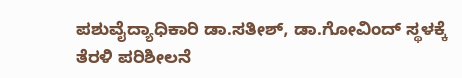ಪಶುವೈದ್ಯಾಧಿಕಾರಿ ಡಾ.ಸತೀಶ್, ಡಾ.ಗೋವಿಂದ್ ಸ್ಥಳಕ್ಕೆ ತೆರಳಿ ಪರಿಶೀಲನೆ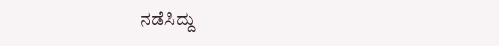ನಡೆಸಿದ್ದು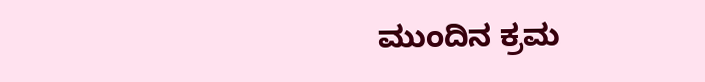ಮುಂದಿನ ಕ್ರಮ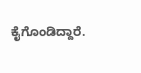ಕೈಗೊಂಡಿದ್ದಾರೆ.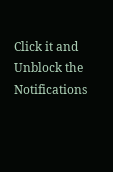Click it and Unblock the Notifications